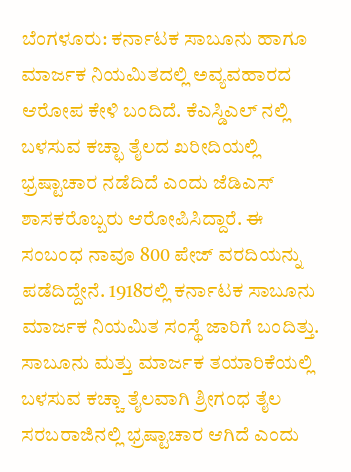ಬೆಂಗಳೂರು: ಕರ್ನಾಟಕ ಸಾಬೂನು ಹಾಗೂ ಮಾರ್ಜಕ ನಿಯಮಿತದಲ್ಲಿ ಅವ್ಯವಹಾರದ ಆರೋಪ ಕೇಳಿ ಬಂದಿದೆ. ಕೆಎಸ್ಡಿಎಲ್ ನಲ್ಲಿ ಬಳಸುವ ಕಚ್ಛಾ ತೈಲದ ಖರೀದಿಯಲ್ಲಿ ಭ್ರಷ್ಟಾಚಾರ ನಡೆದಿದೆ ಎಂದು ಜೆಡಿಎಸ್ ಶಾಸಕರೊಬ್ಬರು ಆರೋಪಿಸಿದ್ದಾರೆ. ಈ ಸಂಬಂಧ ನಾವೂ 800 ಪೇಜ್ ವರದಿಯನ್ನು ಪಡೆದಿದ್ದೇನೆ. 1918ರಲ್ಲಿ ಕರ್ನಾಟಕ ಸಾಬೂನು ಮಾರ್ಜಕ ನಿಯಮಿತ ಸಂಸ್ಥೆ ಜಾರಿಗೆ ಬಂದಿತ್ತು. ಸಾಬೂನು ಮತ್ತು ಮಾರ್ಜಕ ತಯಾರಿಕೆಯಲ್ಲಿ ಬಳಸುವ ಕಚ್ಚಾ ತೈಲವಾಗಿ ಶ್ರೀಗಂಧ ತೈಲ ಸರಬರಾಜಿನಲ್ಲಿ ಭ್ರಷ್ಟಾಚಾರ ಆಗಿದೆ ಎಂದು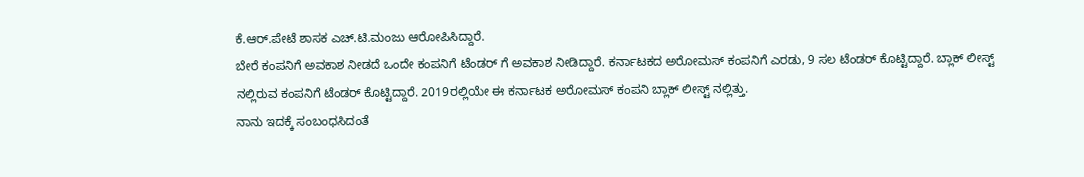ಕೆ.ಆರ್.ಪೇಟೆ ಶಾಸಕ ಎಚ್.ಟಿ.ಮಂಜು ಆರೋಪಿಸಿದ್ದಾರೆ.
ಬೇರೆ ಕಂಪನಿಗೆ ಅವಕಾಶ ನೀಡದೆ ಒಂದೇ ಕಂಪನಿಗೆ ಟೆಂಡರ್ ಗೆ ಅವಕಾಶ ನೀಡಿದ್ದಾರೆ. ಕರ್ನಾಟಕದ ಅರೋಮಸ್ ಕಂಪನಿಗೆ ಎರಡು, 9 ಸಲ ಟೆಂಡರ್ ಕೊಟ್ಟಿದ್ದಾರೆ. ಬ್ಲಾಕ್ ಲೀಸ್ಟ್ ನಲ್ಲಿರುವ ಕಂಪನಿಗೆ ಟೆಂಡರ್ ಕೊಟ್ಟಿದ್ದಾರೆ. 2019ರಲ್ಲಿಯೇ ಈ ಕರ್ನಾಟಕ ಅರೋಮಸ್ ಕಂಪನಿ ಬ್ಲಾಕ್ ಲೀಸ್ಟ್ ನಲ್ಲಿತ್ತು.
ನಾನು ಇದಕ್ಕೆ ಸಂಬಂಧಸಿದಂತೆ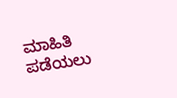ಮಾಹಿತಿ ಪಡೆಯಲು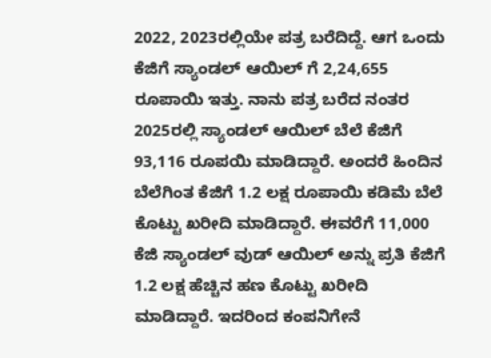2022, 2023ರಲ್ಲಿಯೇ ಪತ್ರ ಬರೆದಿದ್ದೆ. ಆಗ ಒಂದು ಕೆಜಿಗೆ ಸ್ಯಾಂಡಲ್ ಆಯಿಲ್ ಗೆ 2,24,655 ರೂಪಾಯಿ ಇತ್ತು. ನಾನು ಪತ್ರ ಬರೆದ ನಂತರ 2025ರಲ್ಲಿ ಸ್ಯಾಂಡಲ್ ಆಯಿಲ್ ಬೆಲೆ ಕೆಜಿಗೆ 93,116 ರೂಪಯಿ ಮಾಡಿದ್ದಾರೆ. ಅಂದರೆ ಹಿಂದಿನ ಬೆಲೆಗಿಂತ ಕೆಜಿಗೆ 1.2 ಲಕ್ಷ ರೂಪಾಯಿ ಕಡಿಮೆ ಬೆಲೆ ಕೊಟ್ಟು ಖರೀದಿ ಮಾಡಿದ್ದಾರೆ. ಈವರೆಗೆ 11,000 ಕೆಜಿ ಸ್ಯಾಂಡಲ್ ವುಡ್ ಆಯಿಲ್ ಅನ್ನು ಪ್ರತಿ ಕೆಜಿಗೆ 1.2 ಲಕ್ಷ ಹೆಚ್ಚಿನ ಹಣ ಕೊಟ್ಟು ಖರೀದಿ ಮಾಡಿದ್ದಾರೆ. ಇದರಿಂದ ಕಂಪನಿಗೇನೆ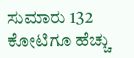ಸುಮಾರು 132 ಕೋಟಿಗೂ ಹೆಚ್ಚು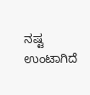ನಷ್ಟ ಉಂಟಾಗಿದೆ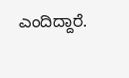ಎಂದಿದ್ದಾರೆ.